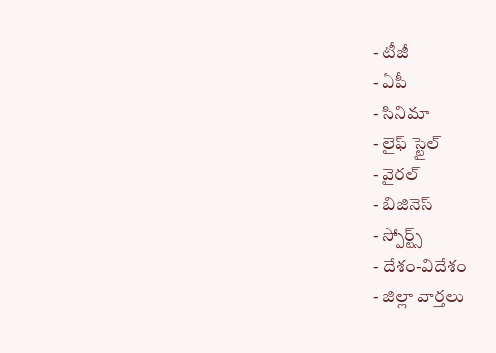- టీజీ
- ఏపీ
- సినిమా
- లైఫ్ స్టైల్
- వైరల్
- బిజినెస్
- స్పోర్ట్స్
- దేశం-విదేశం
- జిల్లా వార్తలు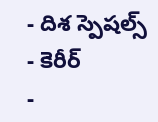- దిశ స్పెషల్స్
- కెరీర్
-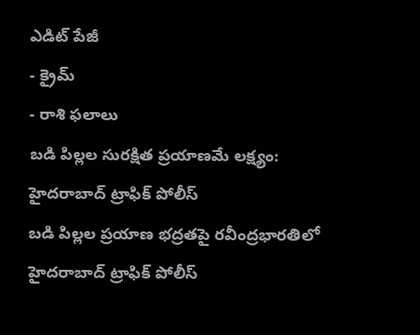ఎడిట్ పేజీ
- క్రైమ్
- రాశి ఫలాలు
బడి పిల్లల సురక్షిత ప్రయాణమే లక్ష్యం: హైదరాబాద్ ట్రాఫిక్ పోలీస్
బడి పిల్లల ప్రయాణ భద్రతపై రవీంద్రభారతిలో హైదరాబాద్ ట్రాఫిక్ పోలీస్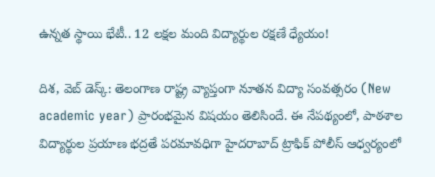ఉన్నత స్థాయి భేటీ.. 12 లక్షల మంది విద్యార్థుల రక్షణే ధ్యేయం!

దిశ, వెబ్ డెస్క్: తెలంగాణ రాష్ట్ర వ్యాప్తంగా నూతన విద్యా సంవత్సరం (New academic year) ప్రారంభమైన విషయం తెలిసిందే. ఈ నేపథ్యంలో, పాఠశాల విద్యార్థుల ప్రయాణ భద్రతే పరమావధిగా హైదరాబాద్ ట్రాఫిక్ పోలీస్ ఆధ్వర్యంలో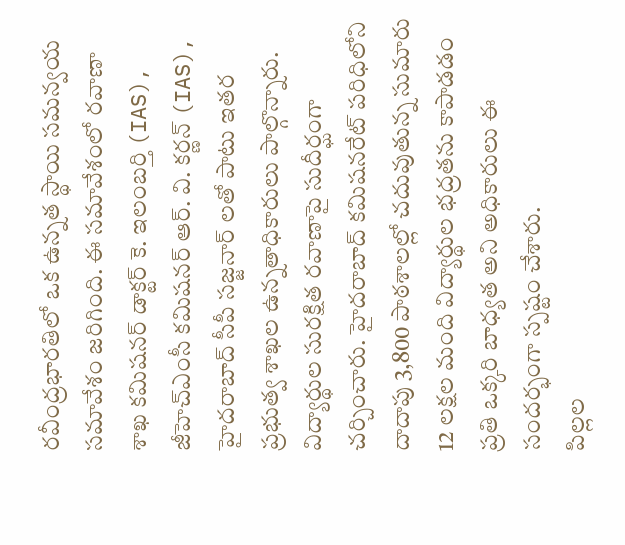రవీంద్రభారతిలో ఒక ఉన్నత స్థాయి సమన్వయ సమావేశం జరిగింది. ఈ సమావేశంలో రవాణా శాఖ కమిషనర్ డాక్టర్ కె. ఇలంబర్తి (IAS), జీహెచ్ఎంసీ కమిషనర్ ఆర్. వి. కర్ణన్ (IAS), హైదరాబాద్ సీపీ సజ్జనార్ లతో పాటు ఇతర ప్రభుత్వ శాఖల ఉన్నతాధికారులు పాల్గొన్నారు. విద్యార్థుల సురక్షిత రవాణాపై సుదీర్ఘంగా చర్చించారు. హైదరాబాద్ కమిషనరేట్ పరిధిలోని దాదాపు 3,800 పాఠశాలల్లో చదువుతున్న సుమారు 12 లక్షల మంది విద్యార్థుల భద్రతను కాపాడడం ప్రతి ఒక్కరి బాధ్యత అని అధికారులు ఈ సందర్భంగా స్పష్టం చేశారు.
పిల్లల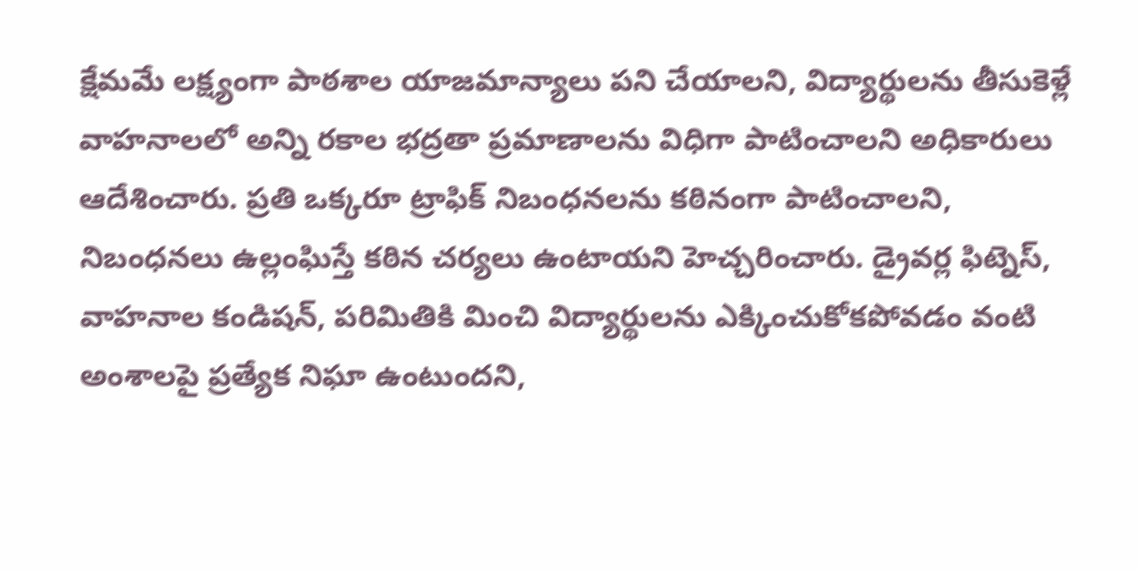క్షేమమే లక్ష్యంగా పాఠశాల యాజమాన్యాలు పని చేయాలని, విద్యార్థులను తీసుకెళ్లే వాహనాలలో అన్ని రకాల భద్రతా ప్రమాణాలను విధిగా పాటించాలని అధికారులు ఆదేశించారు. ప్రతి ఒక్కరూ ట్రాఫిక్ నిబంధనలను కఠినంగా పాటించాలని, నిబంధనలు ఉల్లంఘిస్తే కఠిన చర్యలు ఉంటాయని హెచ్చరించారు. డ్రైవర్ల ఫిట్నెస్, వాహనాల కండిషన్, పరిమితికి మించి విద్యార్థులను ఎక్కించుకోకపోవడం వంటి అంశాలపై ప్రత్యేక నిఘా ఉంటుందని,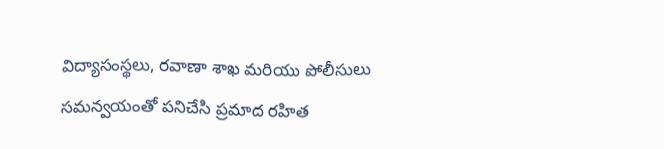విద్యాసంస్థలు, రవాణా శాఖ మరియు పోలీసులు సమన్వయంతో పనిచేసి ప్రమాద రహిత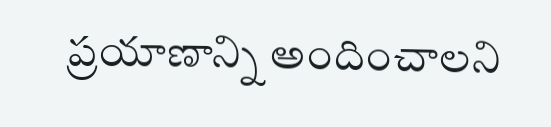ప్రయాణాన్ని అందించాలని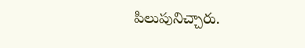పిలుపునిచ్చారు.